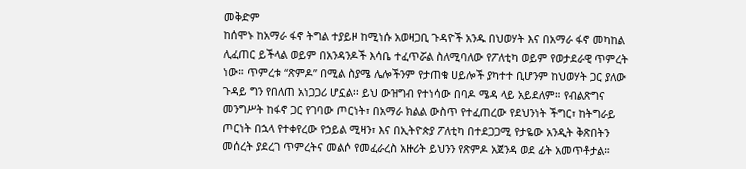መቅድም
ከሰሞኑ ከአማራ ፋኖ ትግል ተያይዞ ከሚነሱ አወዛጋቢ ጉዳዮች አንዱ በህወሃት እና በአማራ ፋኖ መካከል ሊፈጠር ይችላል ወይም በአንዳንዶች እሳቤ ተፈጥሯል ስለሚባለው የፖለቲካ ወይም የወታደራዊ ጥምረት ነው። ጥምረቱ “ጽምዶ” በሚል ስያሜ ሌሎችንም የታጠቁ ሀይሎች ያካተተ ቢሆንም ከህወሃት ጋር ያለው ጉዳይ ግን የበለጠ አነጋጋሪ ሆኗል፡፡ ይህ ውዝግብ የተነሳው በባዶ ሜዳ ላይ አይደለም። የብልጽግና መንግሥት ከፋኖ ጋር የገባው ጦርነት፣ በአማራ ክልል ውስጥ የተፈጠረው የደህንነት ችግር፣ ከትግራይ ጦርነት በኋላ የተቀየረው የኃይል ሚዛን፣ እና በኢትዮጵያ ፖለቲካ በተደጋጋሚ የታዬው አንዲት ቅጽበትን መሰረት ያደረገ ጥምረትና መልሶ የመፈራረስ አዙሪት ይህንን የጽምዶ አጀንዳ ወደ ፊት አመጥቶታል።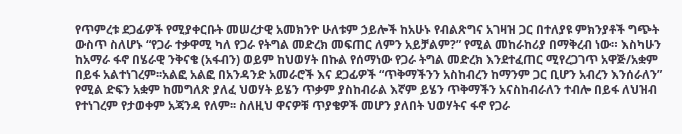የጥምረቱ ደጋፊዎች የሚያቀርቡት መሠረታዊ አመክንዮ ሁለቱም ኃይሎች ከአሁኑ የብልጽግና አገዛዝ ጋር በተለያዩ ምክንያቶች ግጭት ውስጥ ስለሆኑ “የጋራ ተቃዋሚ ካለ የጋራ የትግል መድረክ መፍጠር ለምን አይቻልም?” የሚል መከራከሪያ በማቅረብ ነው። እስካሁን ከአማራ ፋኖ በሄራዊ ንቅናቄ (አፋብን) ወይም ከህወሃት በኩል የሰማነው የጋራ ትግል መድረክ እንደተፈጠር ሚየረጋገጥ አዋጅ/አቋም በይፋ አልተነገረም፡፡አልፎ አልፎ በአንዳንድ አመራሮች እና ደጋፊዎች “ጥቅማችንን አስከብረን ከማንም ጋር ቢሆን አብረን እንሰራለን” የሚል ድፍን አቋም ከመግለጽ ያለፈ ህወሃት ይሄን ጥቃም ያስከብራል እኛም ይሄን ጥቅማችን አናስከብራለን ተብሎ በይፋ ለህዝብ የተነገረም የታወቀም አጃንዳ የለም፡፡ ስለዚህ ዋናዎቹ ጥያቄዎች መሆን ያለበት ህወሃትና ፋኖ የጋራ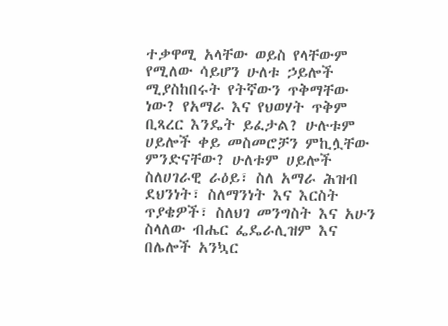ተቃዋሚ አላቸው ወይስ የላቸውም የሚለው ሳይሆን ሁለቱ ኃይሎች ሚያስከበሩት የትኛውን ጥቅማቸው ነው? የአማራ እና የህወሃት ጥቅም ቢጻረር እንዴት ይፈታል? ሁሉቱም ሀይሎች ቀይ መስመሮቻን ምኪሏቸው ምንድናቸው? ሁለቱም ሀይሎች ስለሀገራዊ ራዕይ፣ ስለ አማራ ሕዝብ ደህንነት፣ ስለማንነት እና እርስት ጥያቄዎች፣ ስለህገ መንግስት እና አሁን ስላለው ብሔር ፌዴራሊዝም እና በሌሎች አንኳር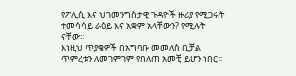የፖሊሲ እና ህገመንግስታዊ ጉዳዮች ዙሪያ የሚጋሩት ተመሳሳይ ራዕይ እና አቋም አላቸውን? የሚሉት ናቸው።
እነዚህ ጥያቄዎች በአግባቡ መመለስ ቢቻል ጥምረቱን ለመገምገም የበለጠ አመቺ ይሆን ነበር፡፡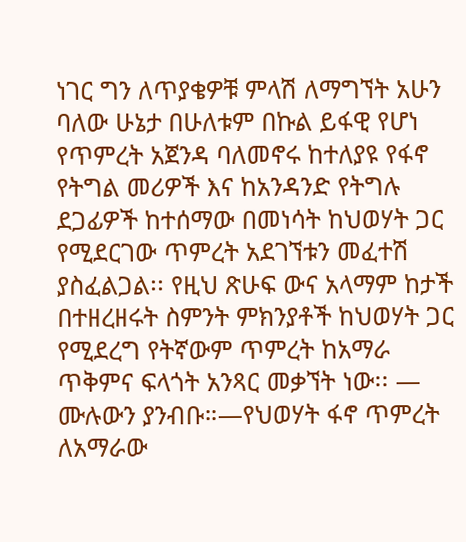ነገር ግን ለጥያቄዎቹ ምላሽ ለማግኘት አሁን ባለው ሁኔታ በሁለቱም በኩል ይፋዊ የሆነ የጥምረት አጀንዳ ባለመኖሩ ከተለያዩ የፋኖ የትግል መሪዎች እና ከአንዳንድ የትግሉ ደጋፊዎች ከተሰማው በመነሳት ከህወሃት ጋር የሚደርገው ጥምረት አደገኘቱን መፈተሽ ያስፈልጋል፡፡ የዚህ ጽሁፍ ውና አላማም ከታች በተዘረዘሩት ስምንት ምክንያቶች ከህወሃት ጋር የሚደረግ የትኛውም ጥምረት ከአማራ ጥቅምና ፍላጎት አንጻር መቃኘት ነው፡፡ — ሙሉውን ያንብቡ።—የህወሃት ፋኖ ጥምረት ለአማራው